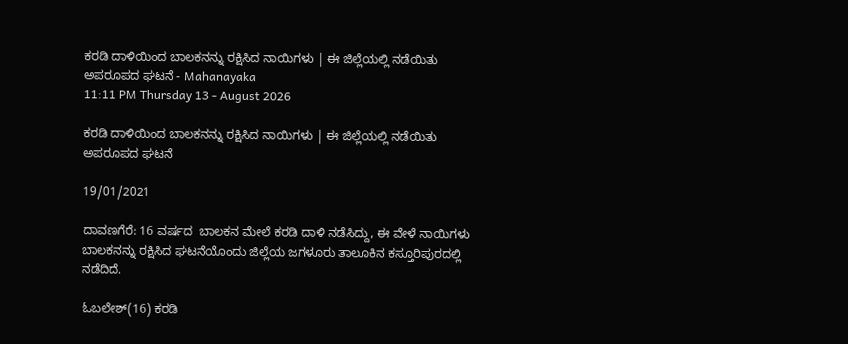ಕರಡಿ ದಾಳಿಯಿಂದ ಬಾಲಕನನ್ನು ರಕ್ಷಿಸಿದ ನಾಯಿಗಳು | ಈ ಜಿಲ್ಲೆಯಲ್ಲಿ ನಡೆಯಿತು ಅಪರೂಪದ ಘಟನೆ - Mahanayaka
11:11 PM Thursday 13 - August 2026

ಕರಡಿ ದಾಳಿಯಿಂದ ಬಾಲಕನನ್ನು ರಕ್ಷಿಸಿದ ನಾಯಿಗಳು | ಈ ಜಿಲ್ಲೆಯಲ್ಲಿ ನಡೆಯಿತು ಅಪರೂಪದ ಘಟನೆ

19/01/2021

ದಾವಣಗೆರೆ: 16 ವರ್ಷದ  ಬಾಲಕನ ಮೇಲೆ ಕರಡಿ ದಾಳಿ ನಡೆಸಿದ್ದು, ಈ ವೇಳೆ ನಾಯಿಗಳು ಬಾಲಕನನ್ನು ರಕ್ಷಿಸಿದ ಘಟನೆಯೊಂದು ಜಿಲ್ಲೆಯ ಜಗಳೂರು ತಾಲೂಕಿನ ಕಸ್ತೂರಿಪುರದಲ್ಲಿ ನಡೆದಿದೆ.

ಓಬಲೇಶ್(16) ಕರಡಿ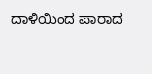ದಾಳಿಯಿಂದ ಪಾರಾದ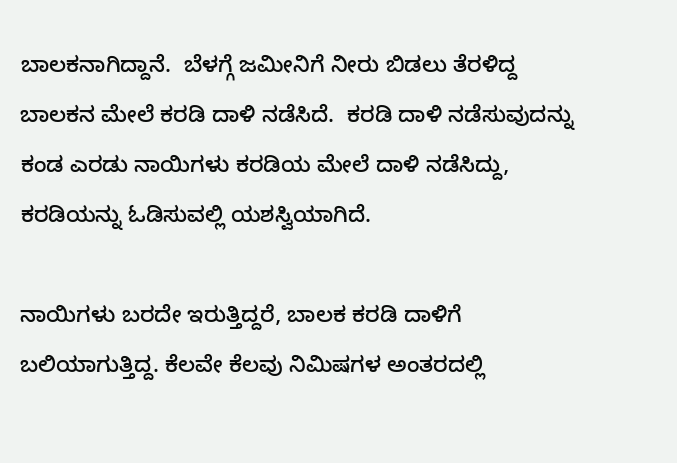ಬಾಲಕನಾಗಿದ್ದಾನೆ.  ಬೆಳಗ್ಗೆ ಜಮೀನಿಗೆ ನೀರು ಬಿಡಲು ತೆರಳಿದ್ದ ಬಾಲಕನ ಮೇಲೆ ಕರಡಿ ದಾಳಿ ನಡೆಸಿದೆ.  ಕರಡಿ ದಾಳಿ ನಡೆಸುವುದನ್ನು ಕಂಡ ಎರಡು ನಾಯಿಗಳು ಕರಡಿಯ ಮೇಲೆ ದಾಳಿ ನಡೆಸಿದ್ದು, ಕರಡಿಯನ್ನು ಓಡಿಸುವಲ್ಲಿ ಯಶಸ್ವಿಯಾಗಿದೆ.

ನಾಯಿಗಳು ಬರದೇ ಇರುತ್ತಿದ್ದರೆ, ಬಾಲಕ ಕರಡಿ ದಾಳಿಗೆ ಬಲಿಯಾಗುತ್ತಿದ್ದ. ಕೆಲವೇ ಕೆಲವು ನಿಮಿಷಗಳ ಅಂತರದಲ್ಲಿ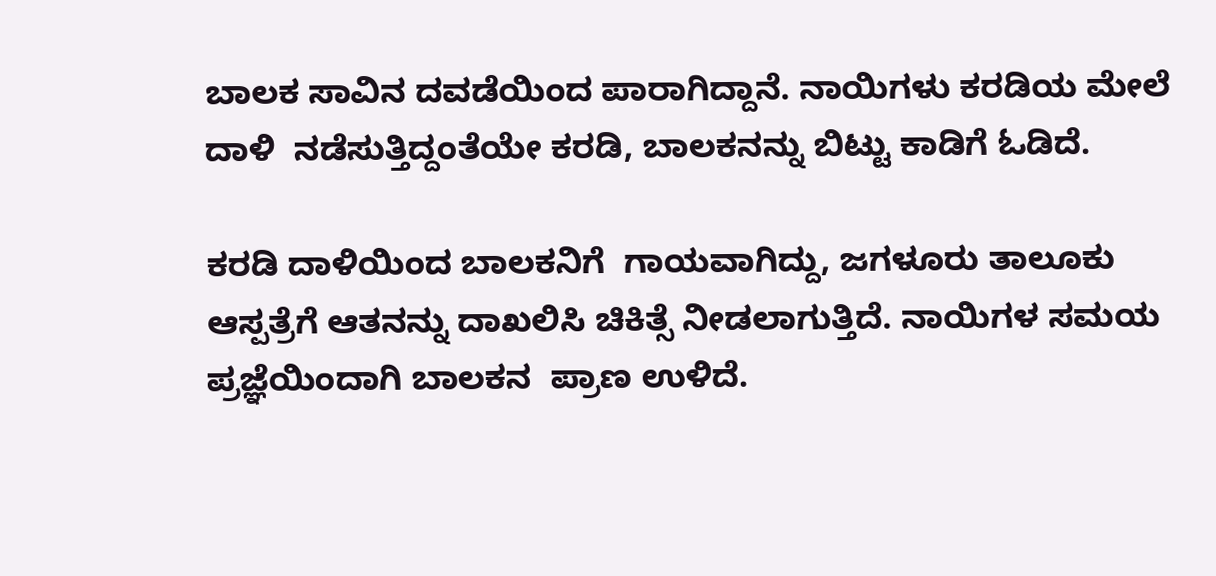ಬಾಲಕ ಸಾವಿನ ದವಡೆಯಿಂದ ಪಾರಾಗಿದ್ದಾನೆ. ನಾಯಿಗಳು ಕರಡಿಯ ಮೇಲೆ ದಾಳಿ  ನಡೆಸುತ್ತಿದ್ದಂತೆಯೇ ಕರಡಿ, ಬಾಲಕನನ್ನು ಬಿಟ್ಟು ಕಾಡಿಗೆ ಓಡಿದೆ.

ಕರಡಿ ದಾಳಿಯಿಂದ ಬಾಲಕನಿಗೆ  ಗಾಯವಾಗಿದ್ದು, ಜಗಳೂರು ತಾಲೂಕು ಆಸ್ಪತ್ರೆಗೆ ಆತನನ್ನು ದಾಖಲಿಸಿ ಚಿಕಿತ್ಸೆ ನೀಡಲಾಗುತ್ತಿದೆ. ನಾಯಿಗಳ ಸಮಯ ಪ್ರಜ್ಞೆಯಿಂದಾಗಿ ಬಾಲಕನ  ಪ್ರಾಣ ಉಳಿದೆ.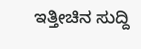ಇತ್ತೀಚಿನ ಸುದ್ದಿ